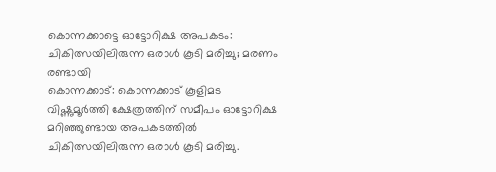കൊന്നക്കാട്ടെ ഓട്ടോറിക്ഷ അപകടം: ചികിത്സയിലിരുന്ന ഒരാൾ കൂടി മരിച്ചു; മരണം രണ്ടായി
കൊന്നക്കാട്: കൊന്നക്കാട് കൂളിമട വിഷ്ണുമൂർത്തി ക്ഷേത്രത്തിന് സമീപം ഓട്ടോറിക്ഷ മറിഞ്ഞുണ്ടായ അപകടത്തിൽ ചികിത്സയിലിരുന്ന ഒരാൾ കൂടി മരിച്ചു.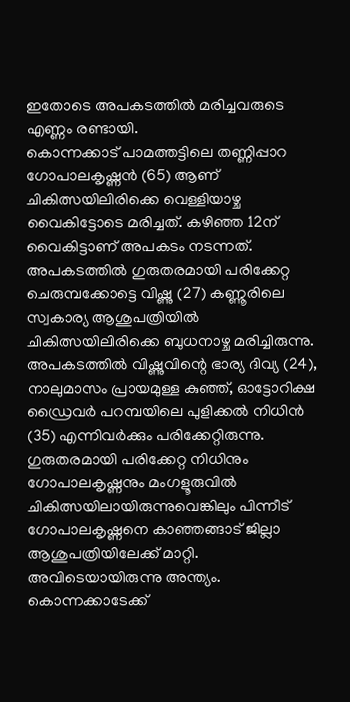ഇതോടെ അപകടത്തിൽ മരിച്ചവരുടെ എണ്ണം രണ്ടായി.
കൊന്നക്കാട് പാമത്തട്ടിലെ തണ്ണിപ്പാറ ഗോപാലകൃഷ്ണൻ (65) ആണ് ചികിത്സയിലിരിക്കെ വെള്ളിയാഴ്ച വൈകിട്ടോടെ മരിച്ചത്. കഴിഞ്ഞ 12ന് വൈകിട്ടാണ് അപകടം നടന്നത്. അപകടത്തിൽ ഗുരുതരമായി പരിക്കേറ്റ ചെരുമ്പക്കോട്ടെ വിഷ്ണു (27) കണ്ണൂരിലെ സ്വകാര്യ ആശുപത്രിയിൽ ചികിത്സയിലിരിക്കെ ബുധനാഴ്ച മരിച്ചിരുന്നു.
അപകടത്തിൽ വിഷ്ണുവിന്റെ ഭാര്യ ദിവ്യ (24), നാലുമാസം പ്രായമുള്ള കുഞ്ഞ്, ഓട്ടോറിക്ഷ ഡ്രൈവർ പറമ്പയിലെ പുളിക്കൽ നിധിൻ (35) എന്നിവർക്കും പരിക്കേറ്റിരുന്നു. ഗുരുതരമായി പരിക്കേറ്റ നിധിനും ഗോപാലകൃഷ്ണനും മംഗളൂരുവിൽ ചികിത്സയിലായിരുന്നുവെങ്കിലും പിന്നീട് ഗോപാലകൃഷ്ണനെ കാഞ്ഞങ്ങാട് ജില്ലാ ആശുപത്രിയിലേക്ക് മാറ്റി. അവിടെയായിരുന്നു അന്ത്യം.
കൊന്നക്കാടേക്ക്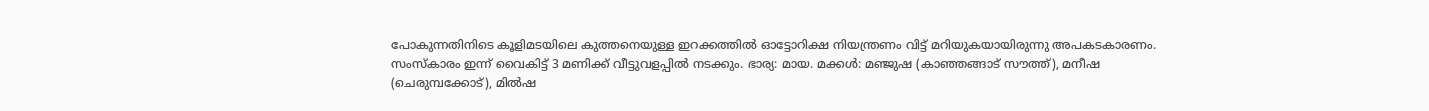പോകുന്നതിനിടെ കൂളിമടയിലെ കുത്തനെയുള്ള ഇറക്കത്തിൽ ഓട്ടോറിക്ഷ നിയന്ത്രണം വിട്ട് മറിയുകയായിരുന്നു അപകടകാരണം.
സംസ്കാരം ഇന്ന് വൈകിട്ട് 3 മണിക്ക് വീട്ടുവളപ്പിൽ നടക്കും. ഭാര്യ: മായ. മക്കൾ: മഞ്ജുഷ (കാഞ്ഞങ്ങാട് സൗത്ത്), മനീഷ (ചെരുമ്പക്കോട്), മിൽഷ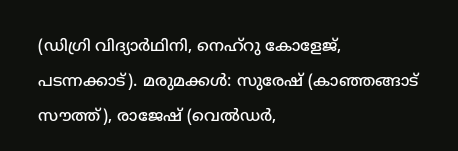(ഡിഗ്രി വിദ്യാർഥിനി, നെഹ്റു കോളേജ്, പടന്നക്കാട്). മരുമക്കൾ: സുരേഷ് (കാഞ്ഞങ്ങാട് സൗത്ത്), രാജേഷ് (വെൽഡർ,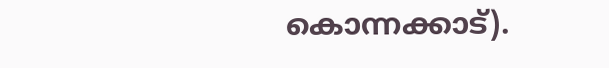കൊന്നക്കാട്).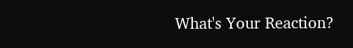What's Your Reaction?